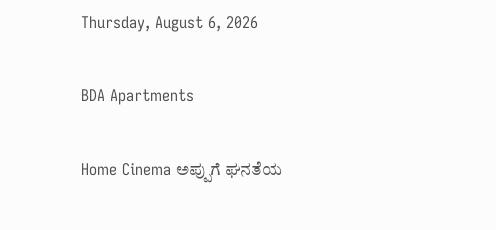Thursday, August 6, 2026

BDA Apartments

Home Cinema ಅಪ್ಪುಗೆ ಘನತೆಯ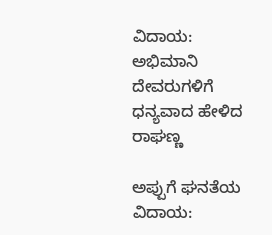ವಿದಾಯ: ಅಭಿಮಾನಿ ದೇವರುಗಳಿಗೆ ಧನ್ಯವಾದ ಹೇಳಿದ ರಾಘಣ್ಣ

ಅಪ್ಪುಗೆ ಘನತೆಯ ವಿದಾಯ: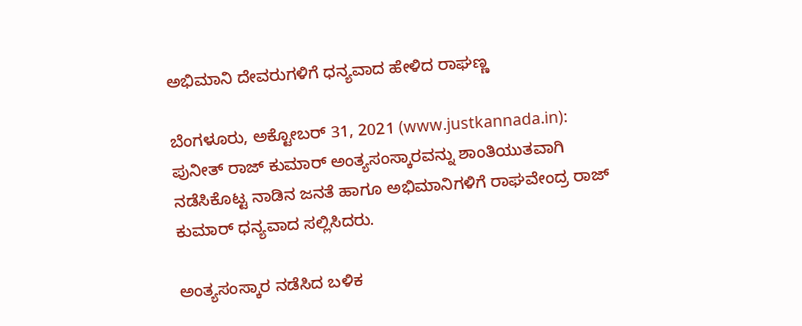ಅಭಿಮಾನಿ ದೇವರುಗಳಿಗೆ ಧನ್ಯವಾದ ಹೇಳಿದ ರಾಘಣ್ಣ

ಬೆಂಗಳೂರು, ಅಕ್ಟೋಬರ್ 31, 2021 (www.justkannada.in): ಪುನೀತ್ ರಾಜ್ ಕುಮಾರ್ ಅಂತ್ಯಸಂಸ್ಕಾರವನ್ನು ಶಾಂತಿಯುತವಾಗಿ ನಡೆಸಿಕೊಟ್ಟ ನಾಡಿನ ಜನತೆ ಹಾಗೂ ಅಭಿಮಾನಿಗಳಿಗೆ ರಾಘವೇಂದ್ರ ರಾಜ್ ಕುಮಾರ್ ಧನ್ಯವಾದ ಸಲ್ಲಿಸಿದರು.

ಅಂತ್ಯಸಂಸ್ಕಾರ ನಡೆಸಿದ ಬಳಿಕ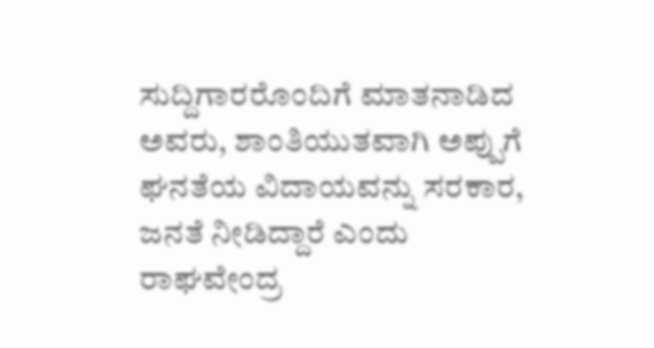ಸುದ್ದಿಗಾರರೊಂದಿಗೆ ಮಾತನಾಡಿದ ಅವರು, ಶಾಂತಿಯುತವಾಗಿ ಅಪ್ಪುಗೆ ಘನತೆಯ ವಿದಾಯವನ್ನು ಸರಕಾರ, ಜನತೆ ನೀಡಿದ್ದಾರೆ ಎಂದು ರಾಘವೇಂದ್ರ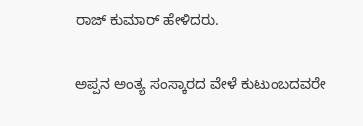ರಾಜ್ ಕುಮಾರ್ ಹೇಳಿದರು.

ಅಪ್ಪನ ಅಂತ್ಯ ಸಂಸ್ಕಾರದ ವೇಳೆ ಕುಟುಂಬದವರೇ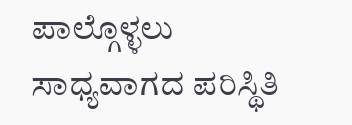ಪಾಲ್ಗೊಳ್ಳಲು ಸಾಧ್ಯವಾಗದ ಪರಿಸ್ಥಿತಿ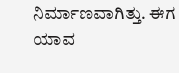ನಿರ್ಮಾಣವಾಗಿತ್ತು. ಈಗ ಯಾವ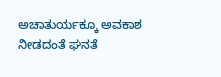ಅಚಾತುರ್ಯಕ್ಕೂ ಅವಕಾಶ ನೀಡದಂತೆ ಘನತೆ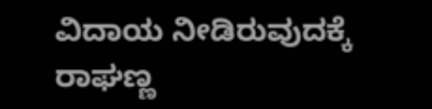ವಿದಾಯ ನೀಡಿರುವುದಕ್ಕೆ ರಾಘಣ್ಣ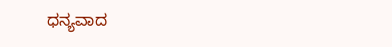ಧನ್ಯವಾದ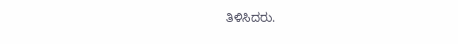ತಿಳಿಸಿದರು.